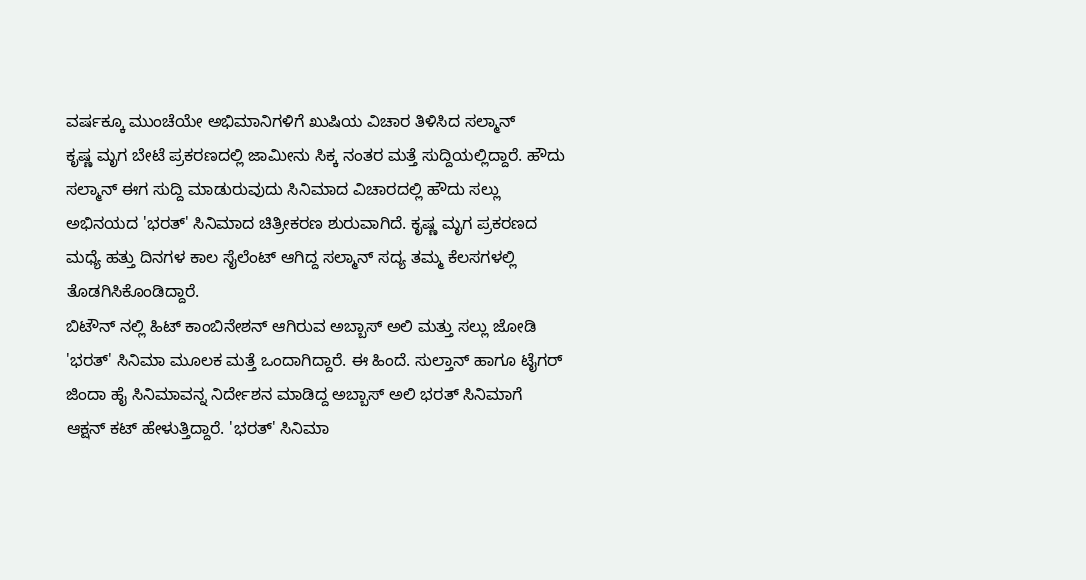ವರ್ಷಕ್ಕೂ ಮುಂಚೆಯೇ ಅಭಿಮಾನಿಗಳಿಗೆ ಖುಷಿಯ ವಿಚಾರ ತಿಳಿಸಿದ ಸಲ್ಮಾನ್
ಕೃಷ್ಣ ಮೃಗ ಬೇಟೆ ಪ್ರಕರಣದಲ್ಲಿ ಜಾಮೀನು ಸಿಕ್ಕ ನಂತರ ಮತ್ತೆ ಸುದ್ದಿಯಲ್ಲಿದ್ದಾರೆ. ಹೌದು ಸಲ್ಮಾನ್ ಈಗ ಸುದ್ದಿ ಮಾಡುರುವುದು ಸಿನಿಮಾದ ವಿಚಾರದಲ್ಲಿ ಹೌದು ಸಲ್ಲು ಅಭಿನಯದ 'ಭರತ್' ಸಿನಿಮಾದ ಚಿತ್ರೀಕರಣ ಶುರುವಾಗಿದೆ. ಕೃಷ್ಣ ಮೃಗ ಪ್ರಕರಣದ ಮಧ್ಯೆ ಹತ್ತು ದಿನಗಳ ಕಾಲ ಸೈಲೆಂಟ್ ಆಗಿದ್ದ ಸಲ್ಮಾನ್ ಸದ್ಯ ತಮ್ಮ ಕೆಲಸಗಳಲ್ಲಿ ತೊಡಗಿಸಿಕೊಂಡಿದ್ದಾರೆ.
ಬಿಟೌನ್ ನಲ್ಲಿ ಹಿಟ್ ಕಾಂಬಿನೇಶನ್ ಆಗಿರುವ ಅಬ್ಬಾಸ್ ಅಲಿ ಮತ್ತು ಸಲ್ಲು ಜೋಡಿ 'ಭರತ್' ಸಿನಿಮಾ ಮೂಲಕ ಮತ್ತೆ ಒಂದಾಗಿದ್ದಾರೆ. ಈ ಹಿಂದೆ. ಸುಲ್ತಾನ್ ಹಾಗೂ ಟೈಗರ್ ಜಿಂದಾ ಹೈ ಸಿನಿಮಾವನ್ನ ನಿರ್ದೇಶನ ಮಾಡಿದ್ದ ಅಬ್ಬಾಸ್ ಅಲಿ ಭರತ್ ಸಿನಿಮಾಗೆ ಆಕ್ಷನ್ ಕಟ್ ಹೇಳುತ್ತಿದ್ದಾರೆ. 'ಭರತ್' ಸಿನಿಮಾ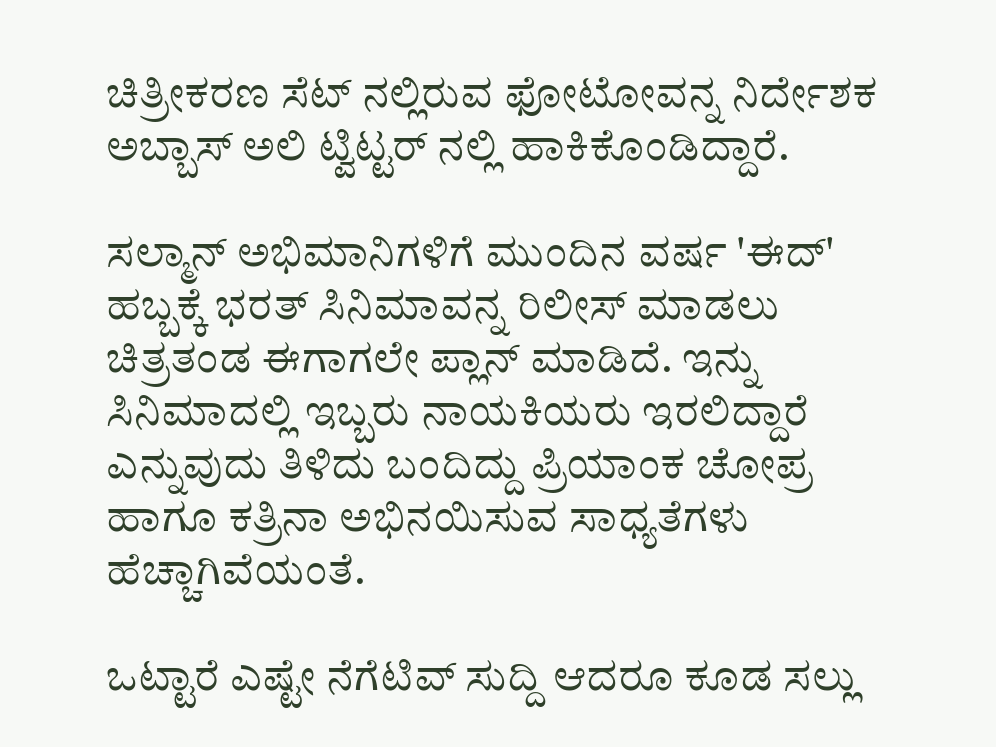ಚಿತ್ರೀಕರಣ ಸೆಟ್ ನಲ್ಲಿರುವ ಫೋಟೋವನ್ನ ನಿರ್ದೇಶಕ ಅಬ್ಬಾಸ್ ಅಲಿ ಟ್ವಿಟ್ಟರ್ ನಲ್ಲಿ ಹಾಕಿಕೊಂಡಿದ್ದಾರೆ.

ಸಲ್ಮಾನ್ ಅಭಿಮಾನಿಗಳಿಗೆ ಮುಂದಿನ ವರ್ಷ 'ಈದ್' ಹಬ್ಬಕ್ಕೆ ಭರತ್ ಸಿನಿಮಾವನ್ನ ರಿಲೀಸ್ ಮಾಡಲು ಚಿತ್ರತಂಡ ಈಗಾಗಲೇ ಪ್ಲಾನ್ ಮಾಡಿದೆ. ಇನ್ನು ಸಿನಿಮಾದಲ್ಲಿ ಇಬ್ಬರು ನಾಯಕಿಯರು ಇರಲಿದ್ದಾರೆ ಎನ್ನುವುದು ತಿಳಿದು ಬಂದಿದ್ದು ಪ್ರಿಯಾಂಕ ಚೋಪ್ರ ಹಾಗೂ ಕತ್ರಿನಾ ಅಭಿನಯಿಸುವ ಸಾಧ್ಯತೆಗಳು ಹೆಚ್ಚಾಗಿವೆಯಂತೆ.

ಒಟ್ಟಾರೆ ಎಷ್ಟೇ ನೆಗೆಟಿವ್ ಸುದ್ದಿ ಆದರೂ ಕೂಡ ಸಲ್ಲು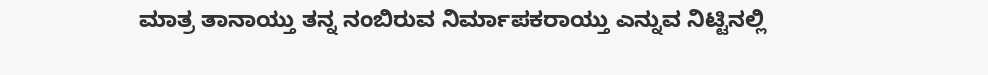ಮಾತ್ರ ತಾನಾಯ್ತು ತನ್ನ ನಂಬಿರುವ ನಿರ್ಮಾಪಕರಾಯ್ತು ಎನ್ನುವ ನಿಟ್ಟಿನಲ್ಲಿ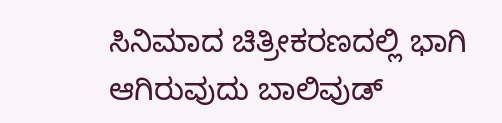ಸಿನಿಮಾದ ಚಿತ್ರೀಕರಣದಲ್ಲಿ ಭಾಗಿ ಆಗಿರುವುದು ಬಾಲಿವುಡ್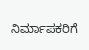ನಿರ್ಮಾಪಕರಿಗೆ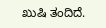ಖುಷಿ ತಂದಿದೆ.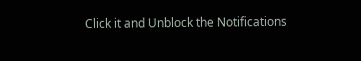Click it and Unblock the Notifications